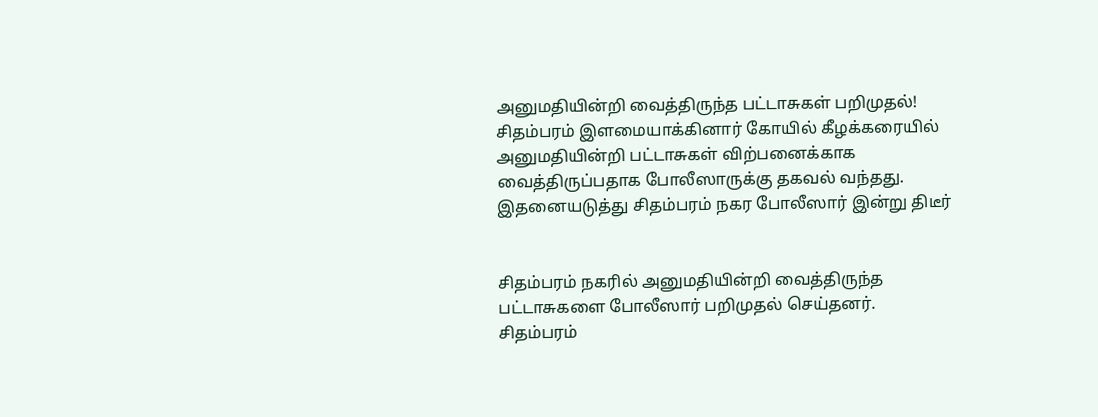அனுமதியின்றி வைத்திருந்த பட்டாசுகள் பறிமுதல்!
சிதம்பரம் இளமையாக்கினார் கோயில் கீழக்கரையில் அனுமதியின்றி பட்டாசுகள் விற்பனைக்காக வைத்திருப்பதாக போலீஸாருக்கு தகவல் வந்தது. இதனையடுத்து சிதம்பரம் நகர போலீஸார் இன்று திடீர்


சிதம்பரம் நகரில் அனுமதியின்றி வைத்திருந்த பட்டாசுகளை போலீஸார் பறிமுதல் செய்தனர்.
சிதம்பரம்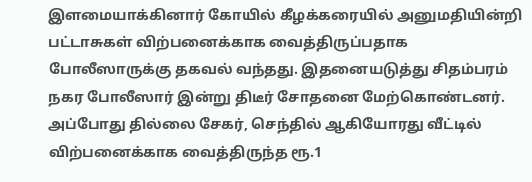இளமையாக்கினார் கோயில் கீழக்கரையில் அனுமதியின்றி பட்டாசுகள் விற்பனைக்காக வைத்திருப்பதாக போலீஸாருக்கு தகவல் வந்தது. இதனையடுத்து சிதம்பரம் நகர போலீஸார் இன்று திடீர் சோதனை மேற்கொண்டனர். அப்போது தில்லை சேகர், செந்தில் ஆகியோரது வீட்டில் விற்பனைக்காக வைத்திருந்த ரூ.1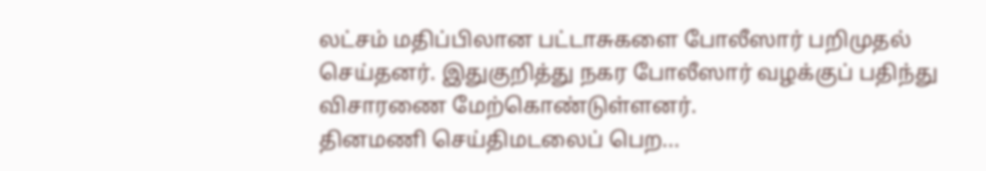லட்சம் மதிப்பிலான பட்டாசுகளை போலீஸார் பறிமுதல் செய்தனர். இதுகுறித்து நகர போலீஸார் வழக்குப் பதிந்து விசாரணை மேற்கொண்டுள்ளனர்.
தினமணி செய்திமடலைப் பெற...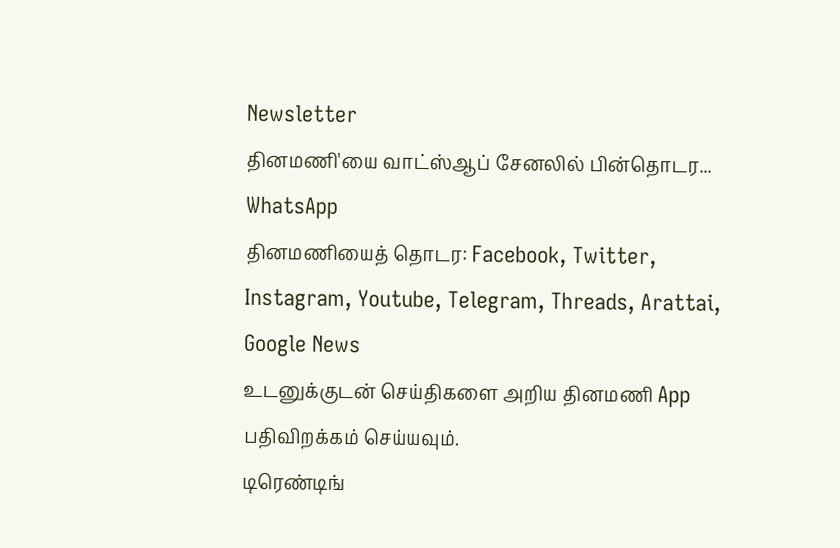Newsletter
தினமணி'யை வாட்ஸ்ஆப் சேனலில் பின்தொடர... WhatsApp
தினமணியைத் தொடர: Facebook, Twitter, Instagram, Youtube, Telegram, Threads, Arattai, Google News
உடனுக்குடன் செய்திகளை அறிய தினமணி App பதிவிறக்கம் செய்யவும்.
டிரெண்டிங்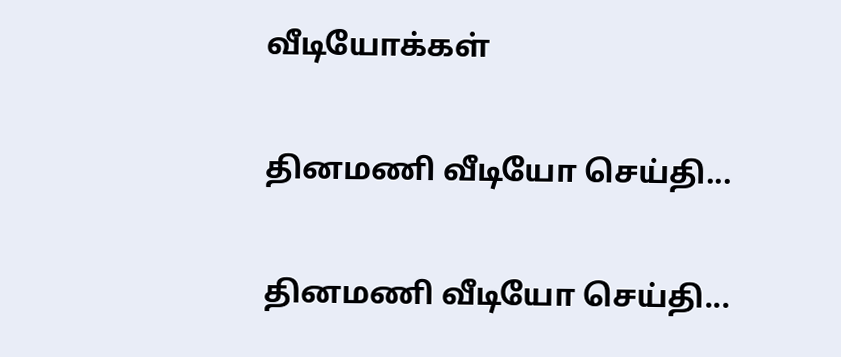வீடியோக்கள்

தினமணி வீடியோ செய்தி...

தினமணி வீடியோ செய்தி...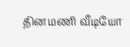தினமணி வீடியோ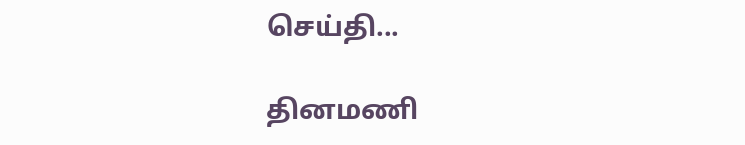செய்தி...

தினமணி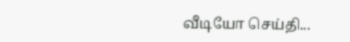வீடியோ செய்தி...